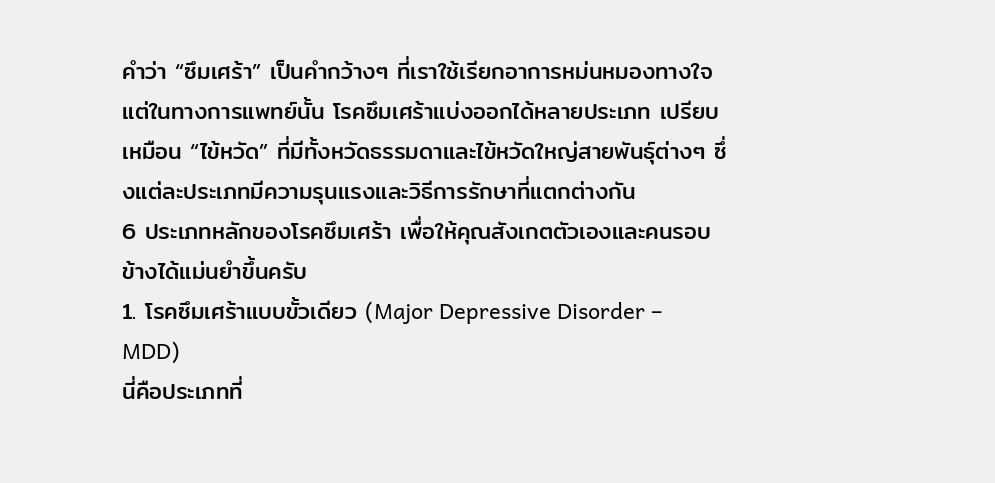คำว่า “ซึมเศร้า” เป็นคำกว้างๆ ที่เราใช้เรียกอาการหม่นหมองทางใจ แต่ในทางการแพทย์นั้น โรคซึมเศร้าแบ่งออกได้หลายประเภท เปรียบเหมือน “ไข้หวัด” ที่มีทั้งหวัดธรรมดาและไข้หวัดใหญ่สายพันธุ์ต่างๆ ซึ่งแต่ละประเภทมีความรุนแรงและวิธีการรักษาที่แตกต่างกัน
6 ประเภทหลักของโรคซึมเศร้า เพื่อให้คุณสังเกตตัวเองและคนรอบข้างได้แม่นยำขึ้นครับ
1. โรคซึมเศร้าแบบขั้วเดียว (Major Depressive Disorder – MDD)
นี่คือประเภทที่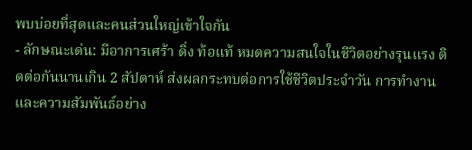พบบ่อยที่สุดและคนส่วนใหญ่เข้าใจกัน
- ลักษณะเด่น: มีอาการเศร้า ดิ่ง ท้อแท้ หมดความสนใจในชีวิตอย่างรุนแรง ติดต่อกันนานเกิน 2 สัปดาห์ ส่งผลกระทบต่อการใช้ชีวิตประจำวัน การทำงาน และความสัมพันธ์อย่าง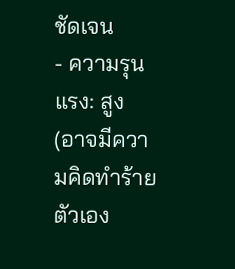ชัดเจน
- ความรุนแรง: สูง (อาจมีความคิดทำร้ายตัวเอง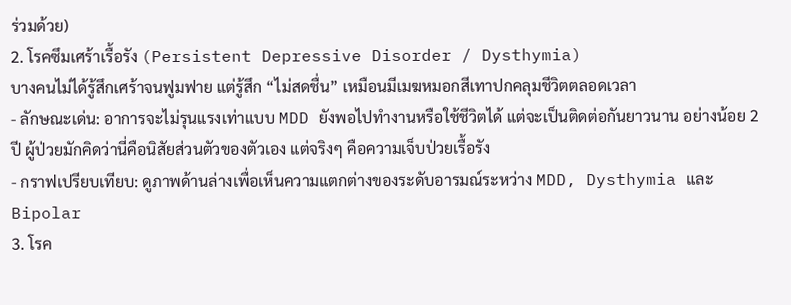ร่วมด้วย)
2. โรคซึมเศร้าเรื้อรัง (Persistent Depressive Disorder / Dysthymia)
บางคนไม่ได้รู้สึกเศร้าจนฟูมฟาย แต่รู้สึก “ไม่สดชื่น” เหมือนมีเมฆหมอกสีเทาปกคลุมชีวิตตลอดเวลา
- ลักษณะเด่น: อาการจะไม่รุนแรงเท่าแบบ MDD ยังพอไปทำงานหรือใช้ชีวิตได้ แต่จะเป็นติดต่อกันยาวนาน อย่างน้อย 2 ปี ผู้ป่วยมักคิดว่านี่คือนิสัยส่วนตัวของตัวเอง แต่จริงๆ คือความเจ็บป่วยเรื้อรัง
- กราฟเปรียบเทียบ: ดูภาพด้านล่างเพื่อเห็นความแตกต่างของระดับอารมณ์ระหว่าง MDD, Dysthymia และ Bipolar
3. โรค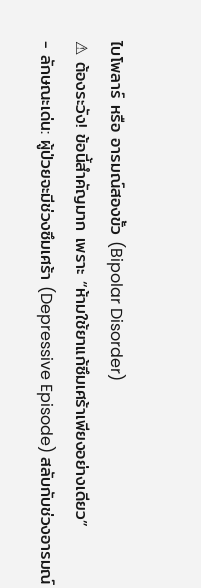ไบโพลาร์ หรือ อารมณ์สองขั้ว (Bipolar Disorder)
⚠ ต้องระวัง! ข้อนี้สำคัญมาก เพราะ “ห้ามใช้ยาแก้ซึมเศร้าเพียงอย่างเดียว”
- ลักษณะเด่น: ผู้ป่วยจะมีช่วงซึมเศร้า (Depressive Episode) สลับกับช่วงอารมณ์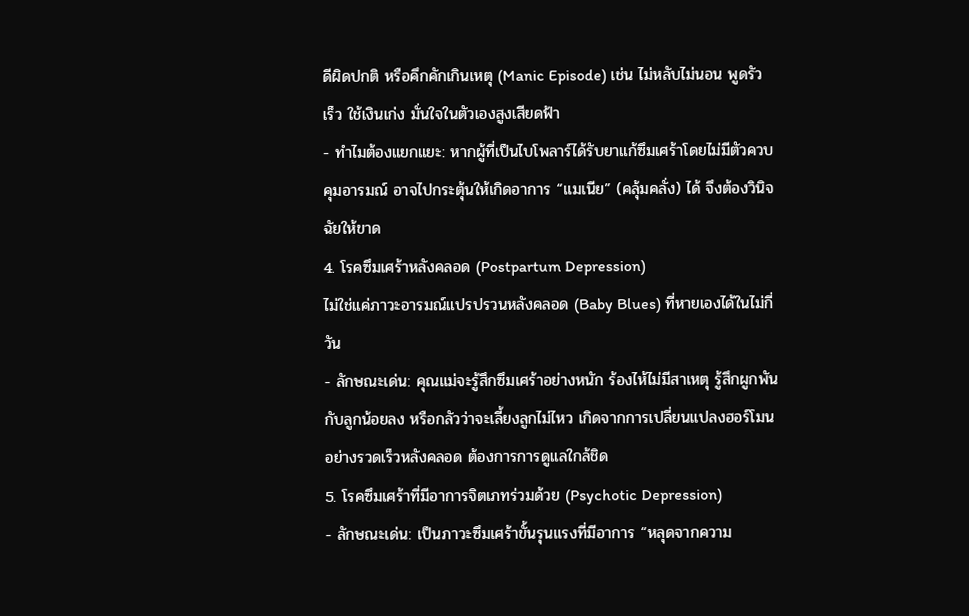ดีผิดปกติ หรือคึกคักเกินเหตุ (Manic Episode) เช่น ไม่หลับไม่นอน พูดรัวเร็ว ใช้เงินเก่ง มั่นใจในตัวเองสูงเสียดฟ้า
- ทำไมต้องแยกแยะ: หากผู้ที่เป็นไบโพลาร์ได้รับยาแก้ซึมเศร้าโดยไม่มีตัวควบคุมอารมณ์ อาจไปกระตุ้นให้เกิดอาการ “แมเนีย” (คลุ้มคลั่ง) ได้ จึงต้องวินิจฉัยให้ขาด
4. โรคซึมเศร้าหลังคลอด (Postpartum Depression)
ไม่ใช่แค่ภาวะอารมณ์แปรปรวนหลังคลอด (Baby Blues) ที่หายเองได้ในไม่กี่วัน
- ลักษณะเด่น: คุณแม่จะรู้สึกซึมเศร้าอย่างหนัก ร้องไห้ไม่มีสาเหตุ รู้สึกผูกพันกับลูกน้อยลง หรือกลัวว่าจะเลี้ยงลูกไม่ไหว เกิดจากการเปลี่ยนแปลงฮอร์โมนอย่างรวดเร็วหลังคลอด ต้องการการดูแลใกล้ชิด
5. โรคซึมเศร้าที่มีอาการจิตเภทร่วมด้วย (Psychotic Depression)
- ลักษณะเด่น: เป็นภาวะซึมเศร้าขั้นรุนแรงที่มีอาการ “หลุดจากความ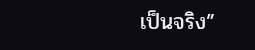เป็นจริง”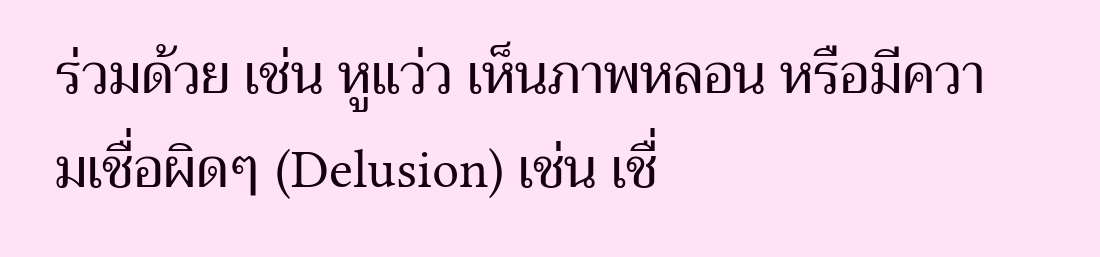ร่วมด้วย เช่น หูแว่ว เห็นภาพหลอน หรือมีความเชื่อผิดๆ (Delusion) เช่น เชื่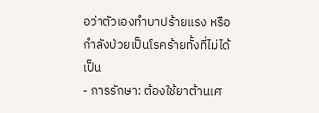อว่าตัวเองทำบาปร้ายแรง หรือกำลังป่วยเป็นโรคร้ายทั้งที่ไม่ได้เป็น
- การรักษา: ต้องใช้ยาต้านเศ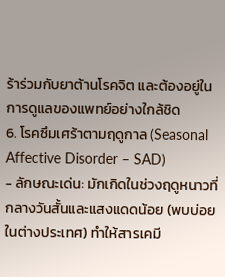ร้าร่วมกับยาต้านโรคจิต และต้องอยู่ในการดูแลของแพทย์อย่างใกล้ชิด
6. โรคซึมเศร้าตามฤดูกาล (Seasonal Affective Disorder – SAD)
- ลักษณะเด่น: มักเกิดในช่วงฤดูหนาวที่กลางวันสั้นและแสงแดดน้อย (พบบ่อยในต่างประเทศ) ทำให้สารเคมี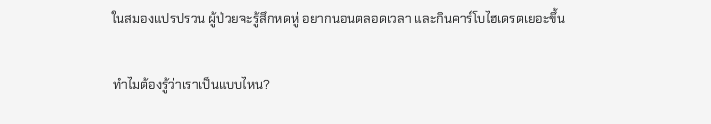ในสมองแปรปรวน ผู้ป่วยจะรู้สึกหดหู่ อยากนอนตลอดเวลา และกินคาร์โบไฮเดรตเยอะขึ้น

ทำไมต้องรู้ว่าเราเป็นแบบไหน?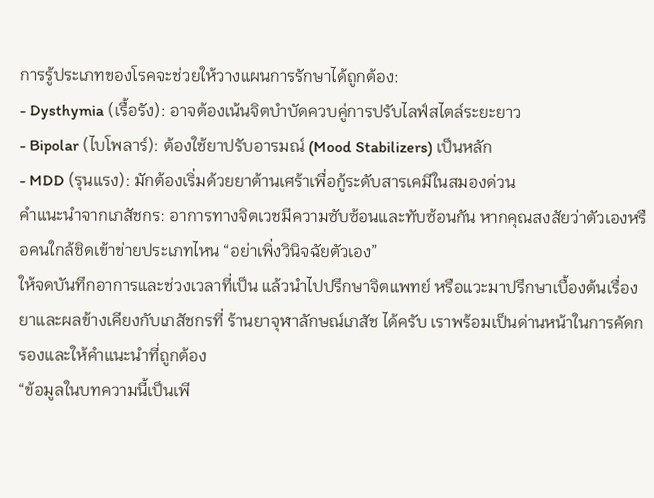การรู้ประเภทของโรคจะช่วยให้วางแผนการรักษาได้ถูกต้อง:
- Dysthymia (เรื้อรัง): อาจต้องเน้นจิตบำบัดควบคู่การปรับไลฟ์สไตล์ระยะยาว
- Bipolar (ไบโพลาร์): ต้องใช้ยาปรับอารมณ์ (Mood Stabilizers) เป็นหลัก
- MDD (รุนแรง): มักต้องเริ่มด้วยยาต้านเศร้าเพื่อกู้ระดับสารเคมีในสมองด่วน
คำแนะนำจากเภสัชกร: อาการทางจิตเวชมีความซับซ้อนและทับซ้อนกัน หากคุณสงสัยว่าตัวเองหรือคนใกล้ชิดเข้าข่ายประเภทไหน “อย่าเพิ่งวินิจฉัยตัวเอง”
ให้จดบันทึกอาการและช่วงเวลาที่เป็น แล้วนำไปปรึกษาจิตแพทย์ หรือแวะมาปรึกษาเบื้องต้นเรื่องยาและผลข้างเคียงกับเภสัชกรที่ ร้านยาจุฬาลักษณ์เภสัช ได้ครับ เราพร้อมเป็นด่านหน้าในการคัดกรองและให้คำแนะนำที่ถูกต้อง
“ข้อมูลในบทความนี้เป็นเพี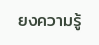ยงความรู้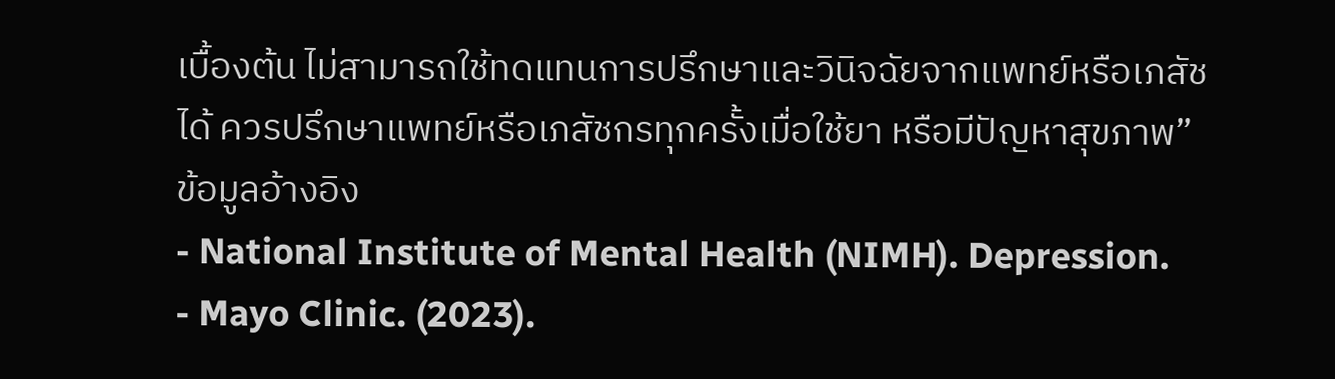เบื้องต้น ไม่สามารถใช้ทดแทนการปรึกษาและวินิจฉัยจากแพทย์หรือเภสัชได้ ควรปรึกษาแพทย์หรือเภสัชกรทุกครั้งเมื่อใช้ยา หรือมีปัญหาสุขภาพ”
ข้อมูลอ้างอิง
- National Institute of Mental Health (NIMH). Depression.
- Mayo Clinic. (2023).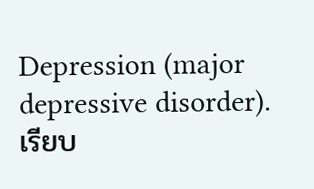Depression (major depressive disorder).
เรียบ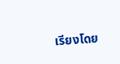เรียงโดย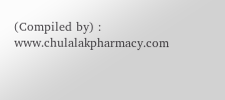(Compiled by) : www.chulalakpharmacy.com